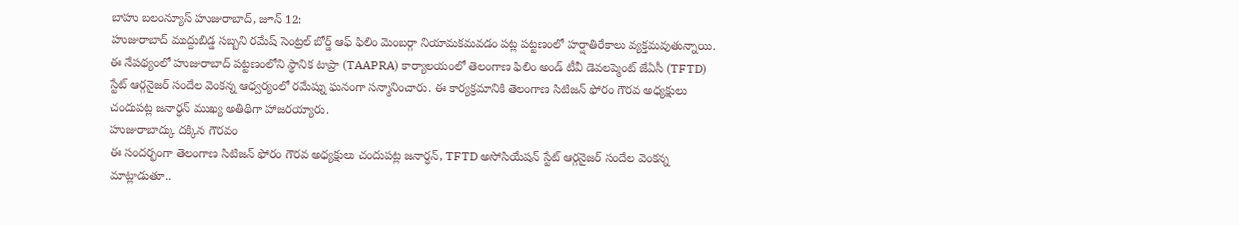బాహు బలంన్యూస్ హుజురాబాద్, జూన్ 12:
హుజురాబాద్ ముద్దుబిడ్డ సబ్బని రమేష్ సెంట్రల్ బోర్డ్ ఆఫ్ ఫిలిం మెంబర్గా నియామకమవడం పట్ల పట్టణంలో హర్షాతిరేకాలు వ్యక్తమవుతున్నాయి. ఈ నేపథ్యంలో హుజురాబాద్ పట్టణంలోని స్థానిక టాప్రా (TAAPRA) కార్యాలయంలో తెలంగాణ ఫిలిం అండ్ టీవీ డెవలప్మెంట్ జేఏసీ (TFTD) స్టేట్ ఆర్గనైజర్ సందేల వెంకన్న ఆధ్వర్యంలో రమేష్ను ఘనంగా సన్మానించారు. ఈ కార్యక్రమానికి తెలంగాణ సిటిజన్ ఫోరం గౌరవ అధ్యక్షులు చందుపట్ల జనార్ధన్ ముఖ్య అతిథిగా హాజరయ్యారు.
హుజురాబాద్కు దక్కిన గౌరవం
ఈ సందర్భంగా తెలంగాణ సిటిజన్ ఫోరం గౌరవ అధ్యక్షులు చందుపట్ల జనార్ధన్, TFTD అసోసియేషన్ స్టేట్ ఆర్గనైజర్ సందేల వెంకన్న మాట్లాడుతూ..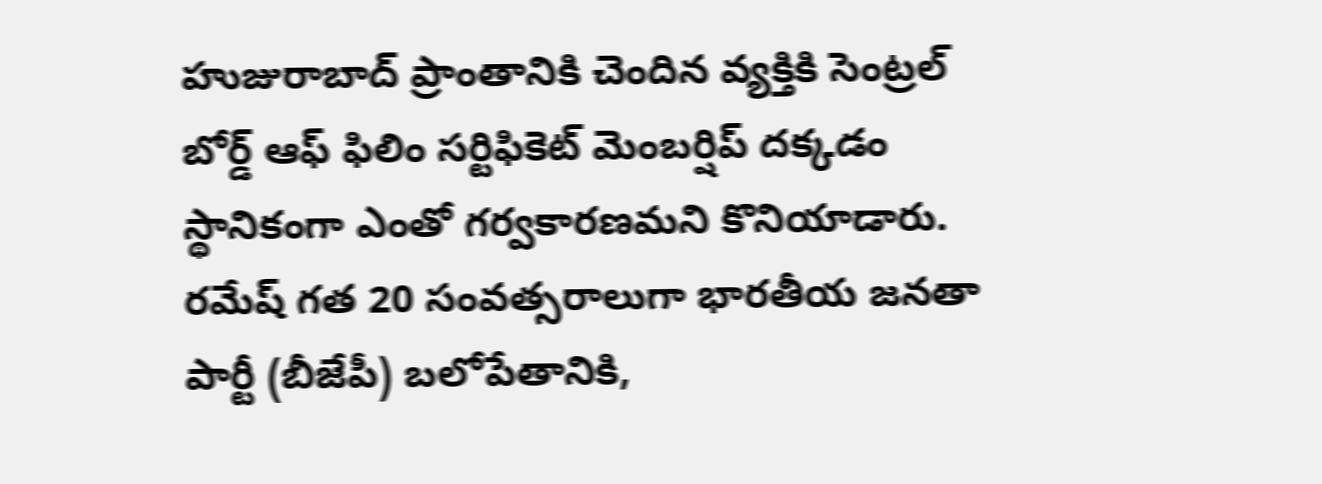హుజురాబాద్ ప్రాంతానికి చెందిన వ్యక్తికి సెంట్రల్ బోర్డ్ ఆఫ్ ఫిలిం సర్టిఫికెట్ మెంబర్షిప్ దక్కడం స్థానికంగా ఎంతో గర్వకారణమని కొనియాడారు. రమేష్ గత 20 సంవత్సరాలుగా భారతీయ జనతా పార్టీ (బీజేపీ) బలోపేతానికి,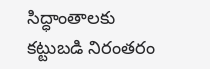సిద్ధాంతాలకు కట్టుబడి నిరంతరం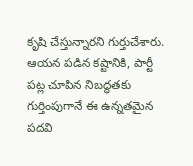కృషి చేస్తున్నారని గుర్తుచేశారు. ఆయన పడిన కష్టానికి, పార్టీ పట్ల చూపిన నిబద్ధతకు గుర్తింపుగానే ఈ ఉన్నతమైన పదవి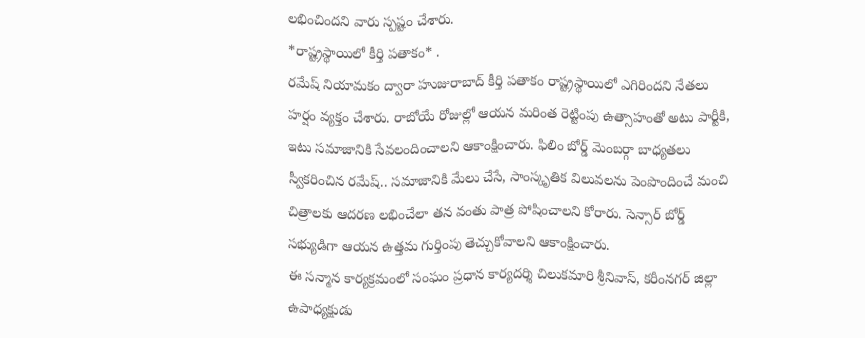లభించిందని వారు స్పష్టం చేశారు.
*రాష్ట్రస్థాయిలో కీర్తి పతాకం* .
రమేష్ నియామకం ద్వారా హుజురాబాద్ కీర్తి పతాకం రాష్ట్రస్థాయిలో ఎగిరిందని నేతలు హర్షం వ్యక్తం చేశారు. రాబోయే రోజుల్లో ఆయన మరింత రెట్టింపు ఉత్సాహంతో అటు పార్టీకి, ఇటు సమాజానికి సేవలందించాలని ఆకాంక్షించారు. ఫిలిం బోర్డ్ మెంబర్గా బాధ్యతలు స్వీకరించిన రమేష్.. సమాజానికి మేలు చేసే, సాంస్కృతిక విలువలను పెంపొందించే మంచి చిత్రాలకు ఆదరణ లభించేలా తన వంతు పాత్ర పోషించాలని కోరారు. సెన్సార్ బోర్డ్ సభ్యుడిగా ఆయన ఉత్తమ గుర్తింపు తెచ్చుకోవాలని ఆకాంక్షించారు.
ఈ సన్మాన కార్యక్రమంలో సంఘం ప్రధాన కార్యదర్శి చిలుకమారి శ్రీనివాస్, కరీంనగర్ జిల్లా ఉపాధ్యక్షుడు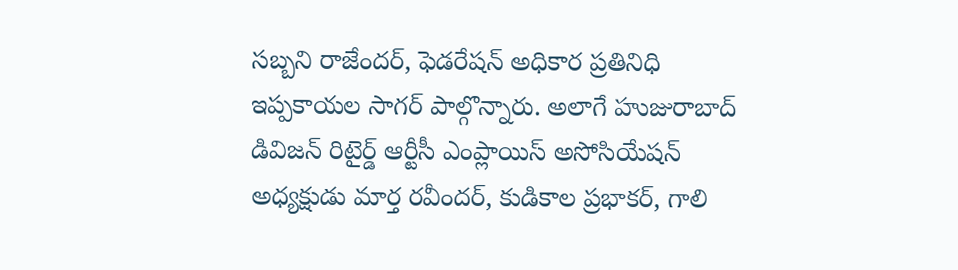సబ్బని రాజేందర్, ఫెడరేషన్ అధికార ప్రతినిధి ఇప్పకాయల సాగర్ పాల్గొన్నారు. అలాగే హుజురాబాద్ డివిజన్ రిటైర్డ్ ఆర్టీసీ ఎంప్లాయిస్ అసోసియేషన్ అధ్యక్షుడు మార్త రవీందర్, కుడికాల ప్రభాకర్, గాలి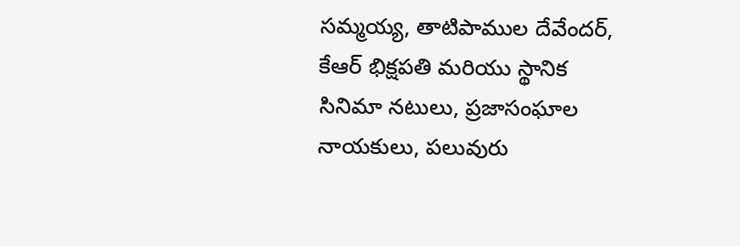సమ్మయ్య, తాటిపాముల దేవేందర్, కేఆర్ భిక్షపతి మరియు స్థానిక సినిమా నటులు, ప్రజాసంఘాల నాయకులు, పలువురు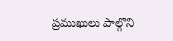ప్రముఖులు పాల్గొని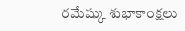రమేష్కు శుభాకాంక్షలు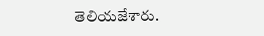తెలియజేశారు.